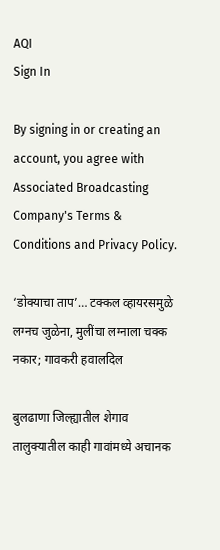AQI
Sign In

By signing in or creating an account, you agree with Associated Broadcasting Company's Terms & Conditions and Privacy Policy.

‘डोक्याचा ताप’… टक्कल व्हायरसमुळे लग्नच जुळेना, मुलींचा लग्नाला चक्क नकार; गावकरी हवालदिल

बुलढाणा जिल्ह्यातील शेगाव तालुक्यातील काही गावांमध्ये अचानक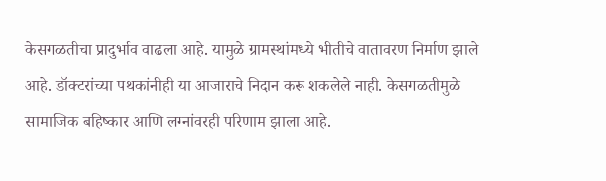केसगळतीचा प्रादुर्भाव वाढला आहे. यामुळे ग्रामस्थांमध्ये भीतीचे वातावरण निर्माण झाले आहे. डॉक्टरांच्या पथकांनीही या आजाराचे निदान करू शकलेले नाही. केसगळतीमुळे सामाजिक बहिष्कार आणि लग्नांवरही परिणाम झाला आहे.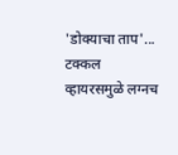'डोक्याचा ताप'... टक्कल व्हायरसमुळे लग्नच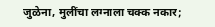जुळेना, मुलींचा लग्नाला चक्क नकार;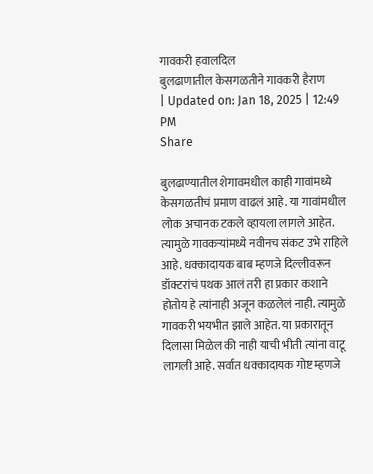गावकरी हवालदिल
बुलढाणातील केसगळतीने गावकरी हैराण
| Updated on: Jan 18, 2025 | 12:49 PM
Share

बुलढाण्यातील शेगावमधील काही गावांमध्ये केसगळतीचं प्रमाण वाढलं आहे. या गावांमधील लोक अचानक टकले व्हायला लागले आहेत. त्यामुळे गावकऱ्यांमध्ये नवीनच संकट उभे राहिले आहे. धक्कादायक बाब म्हणजे दिल्लीवरून डॉक्टरांचं पथक आलं तरी हा प्रकार कशाने होतोय हे त्यांनाही अजून कळलेलं नाही. त्यामुळे गावकरी भयभीत झाले आहेत. या प्रकारातून दिलासा मिळेल की नाही याची भीती त्यांना वाटू लागली आहे. सर्वात धक्कादायक गोष्ट म्हणजे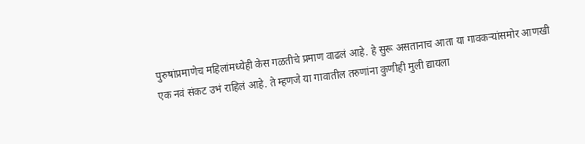पुरुषांप्रमाणेच महिलांमध्येही केस गळतीचे प्रमाण वाढलं आहे. हे सुरू असतानाच आता या गावकऱ्यांसमोर आणखी एक नवं संकट उभं राहिलं आहे. ते म्हणजे या गावातील तरुणांना कुणीही मुली द्यायला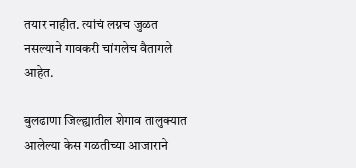तयार नाहीत. त्यांचं लग्नच जुळत नसल्याने गावकरी चांगलेच वैतागले आहेत.

बुलढाणा जिल्ह्यातील शेगाव तालुक्यात आलेल्या केस गळतीच्या आजाराने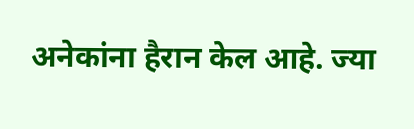अनेकांना हैरान केल आहे. ज्या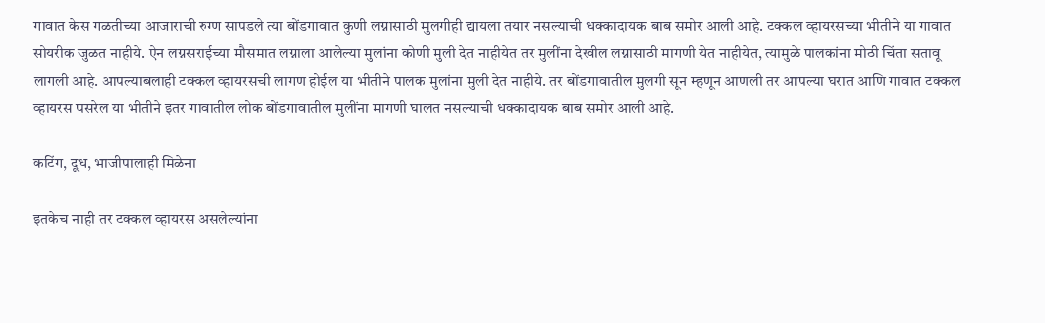गावात केस गळतीच्या आजाराची रुग्ण सापडले त्या बोंडगावात कुणी लग्नासाठी मुलगीही द्यायला तयार नसल्याची धक्कादायक बाब समोर आली आहे. टक्कल व्हायरसच्या भीतीने या गावात सोयरीक जुळत नाहीये. ऐन लग्नसराईच्या मौसमात लग्नाला आलेल्या मुलांना कोणी मुली देत नाहीयेत तर मुलींना देखील लग्नासाठी मागणी येत नाहीयेत, त्यामुळे पालकांना मोठी चिंता सतावू लागली आहे. आपल्याबलाही टक्कल व्हायरसची लागण होईल या भीतीने पालक मुलांना मुली देत नाहीये. तर बोंडगावातील मुलगी सून म्हणून आणली तर आपल्या घरात आणि गावात टक्कल व्हायरस पसरेल या भीतीने इतर गावातील लोक बोंडगावातील मुलींना मागणी घालत नसल्याची धक्कादायक बाब समोर आली आहे.

कटिंग, दूध, भाजीपालाही मिळेना

इतकेच नाही तर टक्कल व्हायरस असलेल्यांना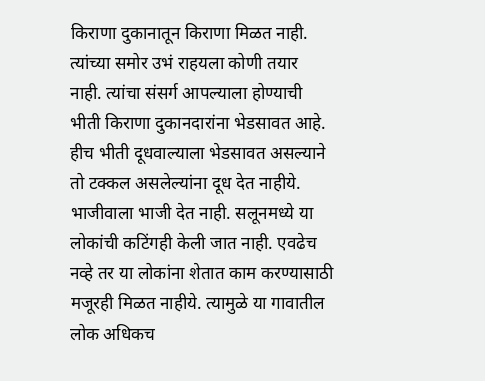किराणा दुकानातून किराणा मिळत नाही. त्यांच्या समोर उभं राहयला कोणी तयार नाही. त्यांचा संसर्ग आपल्याला होण्याची भीती किराणा दुकानदारांना भेडसावत आहे. हीच भीती दूधवाल्याला भेडसावत असल्याने तो टक्कल असलेल्यांना दूध देत नाहीये. भाजीवाला भाजी देत नाही. सलूनमध्ये या लोकांची कटिंगही केली जात नाही. एवढेच नव्हे तर या लोकांना शेतात काम करण्यासाठी मजूरही मिळत नाहीये. त्यामुळे या गावातील लोक अधिकच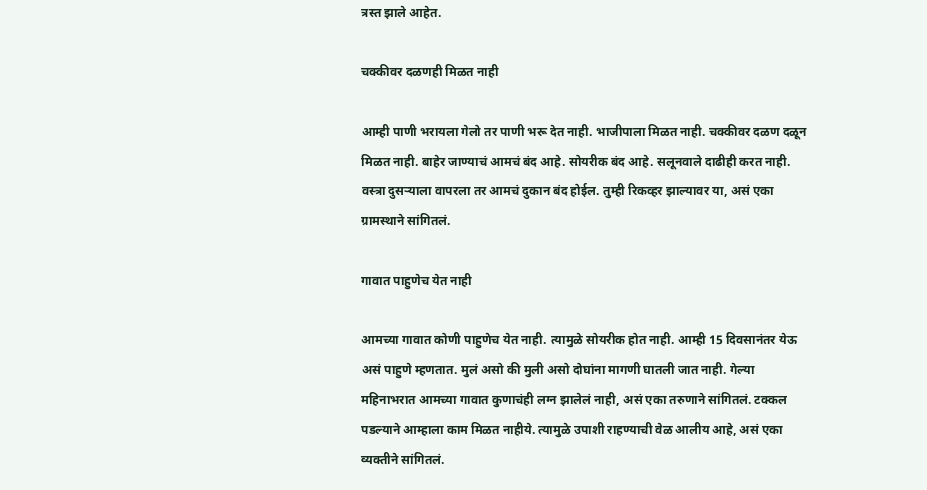त्रस्त झाले आहेत.

चक्कीवर दळणही मिळत नाही

आम्ही पाणी भरायला गेलो तर पाणी भरू देत नाही. भाजीपाला मिळत नाही. चक्कीवर दळण दळून मिळत नाही. बाहेर जाण्याचं आमचं बंद आहे. सोयरीक बंद आहे. सलूनवाले दाढीही करत नाही. वस्त्रा दुसऱ्याला वापरला तर आमचं दुकान बंद होईल. तुम्ही रिकव्हर झाल्यावर या, असं एका ग्रामस्थाने सांगितलं.

गावात पाहुणेच येत नाही

आमच्या गावात कोणी पाहुणेच येत नाही. त्यामुळे सोयरीक होत नाही. आम्ही 15 दिवसानंतर येऊ असं पाहुणे म्हणतात. मुलं असो की मुली असो दोघांना मागणी घातली जात नाही. गेल्या महिनाभरात आमच्या गावात कुणाचंही लग्न झालेलं नाही, असं एका तरुणाने सांगितलं. टक्कल पडल्याने आम्हाला काम मिळत नाहीये. त्यामुळे उपाशी राहण्याची वेळ आलीय आहे, असं एका व्यक्तीने सांगितलं.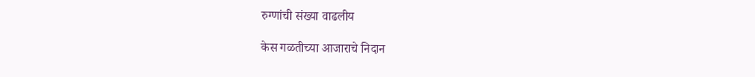रुग्णांची संख्या वाढलीय

केस गळतीच्या आजाराचे निदान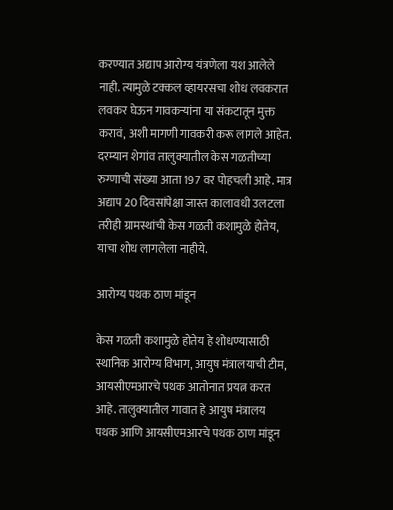करण्यात अद्याप आरोग्य यंत्रणेला यश आलेले नाही. त्यामुळे टक्कल व्हायरसचा शोध लवकरात लवकर घेऊन गावकऱ्यांना या संकटातून मुक्त करावं, अशी मागणी गावकरी करू लागले आहेत. दरम्यान शेगांव तालुक्यातील केस गळतीच्या रुग्णाची संख्या आता 197 वर पोहचली आहे. मात्र अद्याप 20 दिवसांपेक्षा जास्त कालावधी उलटला तरीही ग्रामस्थांची केस गळती कशामुळे होतेय, याचा शोध लागलेला नाहीये.

आरोग्य पथक ठाण मांडून

केस गळती कशामुळे होतेय हे शोधण्यासाठी स्थानिक आरोग्य विभाग, आयुष मंत्रालयाची टीम, आयसीएमआरचे पथक आतोनात प्रयत्न करत आहे. तालुक्यातील गावात हे आयुष मंत्रालय पथक आणि आयसीएमआरचे पथक ठाण मांडून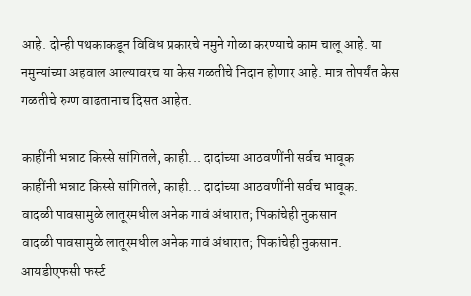आहे. दोन्ही पथकाकडून विविध प्रकारचे नमुने गोळा करण्याचे काम चालू आहे. या नमुन्यांच्या अहवाल आल्यावरच या केस गळतीचे निदान होणार आहे. मात्र तोपर्यंत केस गळतीचे रुग्ण वाढतानाच दिसत आहेत.

काहींनी भन्नाट किस्से सांगितले, काही... दादांच्या आठवणींनी सर्वच भावूक
काहींनी भन्नाट किस्से सांगितले, काही... दादांच्या आठवणींनी सर्वच भावूक.
वादळी पावसामुळे लातूरमधील अनेक गावं अंधारात; पिकांचेही नुकसान
वादळी पावसामुळे लातूरमधील अनेक गावं अंधारात; पिकांचेही नुकसान.
आयडीएफसी फर्स्ट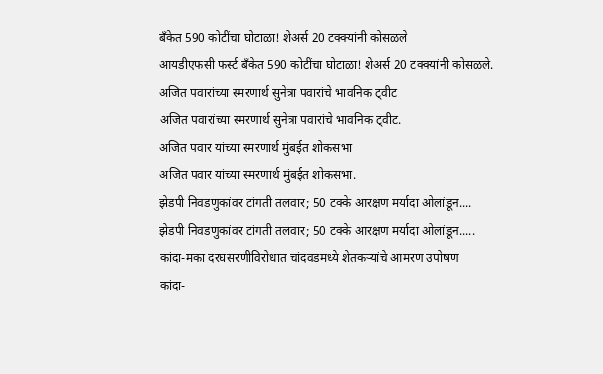बँकेत 590 कोटींचा घोटाळा! शेअर्स 20 टक्क्यांनी कोसळले
आयडीएफसी फर्स्ट बँकेत 590 कोटींचा घोटाळा! शेअर्स 20 टक्क्यांनी कोसळले.
अजित पवारांच्या स्मरणार्थ सुनेत्रा पवारांचे भावनिक ट्वीट
अजित पवारांच्या स्मरणार्थ सुनेत्रा पवारांचे भावनिक ट्वीट.
अजित पवार यांच्या स्मरणार्थ मुंबईत शोकसभा
अजित पवार यांच्या स्मरणार्थ मुंबईत शोकसभा.
झेडपी निवडणुकांवर टांगती तलवार; 50 टक्के आरक्षण मर्यादा ओलांडून....
झेडपी निवडणुकांवर टांगती तलवार; 50 टक्के आरक्षण मर्यादा ओलांडून.....
कांदा-मका दरघसरणीविरोधात चांदवडमध्ये शेतकऱ्यांचे आमरण उपोषण
कांदा-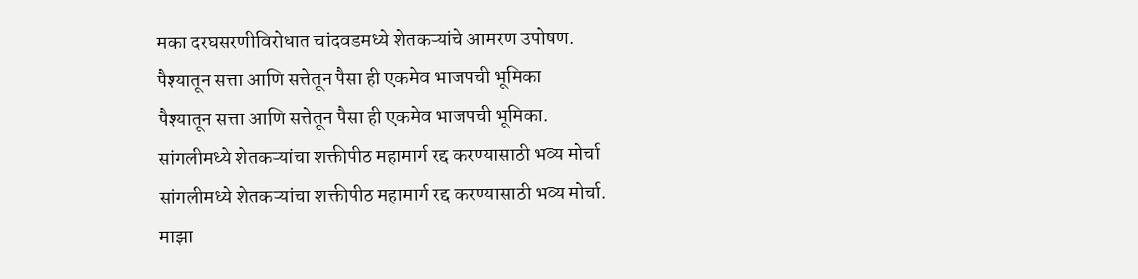मका दरघसरणीविरोधात चांदवडमध्ये शेतकऱ्यांचे आमरण उपोषण.
पैश्यातून सत्ता आणि सत्तेतून पैसा ही एकमेव भाजपची भूमिका
पैश्यातून सत्ता आणि सत्तेतून पैसा ही एकमेव भाजपची भूमिका.
सांगलीमध्ये शेतकऱ्यांचा शक्तीपीठ महामार्ग रद्द करण्यासाठी भव्य मोर्चा
सांगलीमध्ये शेतकऱ्यांचा शक्तीपीठ महामार्ग रद्द करण्यासाठी भव्य मोर्चा.
माझा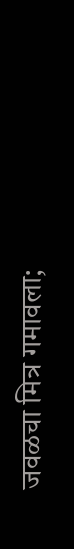जवळचा मित्र गमावला;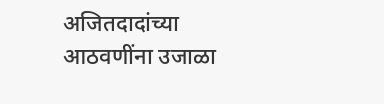अजितदादांच्या आठवणींना उजाळा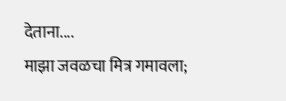देताना....
माझा जवळचा मित्र गमावला;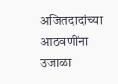अजितदादांच्या आठवणींना उजाळा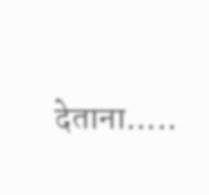देताना.....